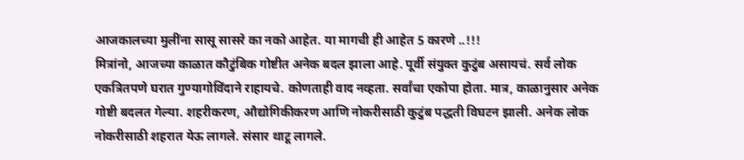आजकालच्या मुलींना सासू सासरे का नको आहेत. या मागची ही आहेत 5 कारणे ..!!!
मित्रांनो, आजच्या काळात कौटुंबिक गोष्टीत अनेक बदल झाला आहे. पूर्वी संयुक्त कुटुंब असायचं. सर्व लोक एकत्रितपणे घरात गुण्यागोविंदाने राहायचे. कोणताही वाद नव्हता. सर्वांचा एकोपा होता. मात्र, काळानुसार अनेक गोष्टी बदलत गेल्या. शहरीकरण, औद्योगिकीकरण आणि नोकरीसाठी कुटुंब पद्धती विघटन झाली. अनेक लोक नोकरीसाठी शहरात येऊ लागले. संसार थाटू लागले.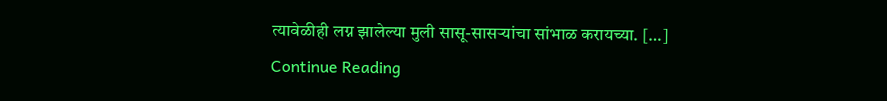त्यावेळीही लग्न झालेल्या मुली सासू-सासऱ्यांचा सांभाळ करायच्या. […]
Continue Reading